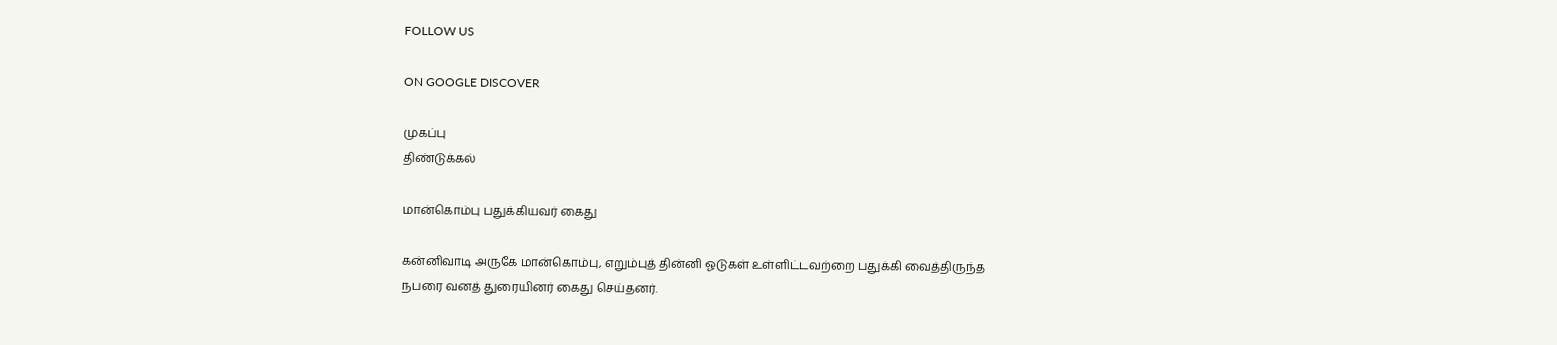FOLLOW US

ON GOOGLE DISCOVER

முகப்பு
திண்டுக்கல்

மான்கொம்பு பதுக்கியவர் கைது

கன்னிவாடி அருகே மான்கொம்பு, எறும்புத் தின்னி ஓடுகள் உள்ளிட்டவற்றை பதுக்கி வைத்திருந்த நபரை வனத் துரையினர் கைது செய்தனர்.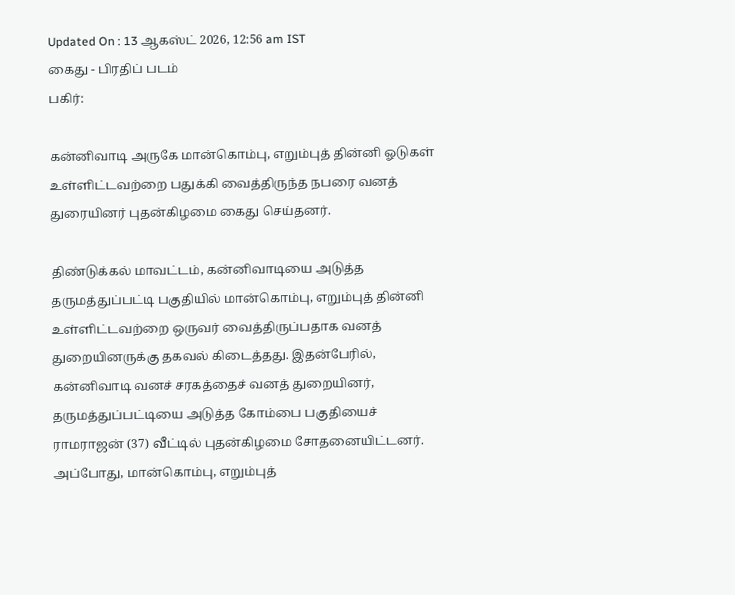Updated On : 13 ஆகஸ்ட் 2026, 12:56 am IST
கைது - பிரதிப் படம்
பகிர்:

கன்னிவாடி அருகே மான்கொம்பு, எறும்புத் தின்னி ஓடுகள் உள்ளிட்டவற்றை பதுக்கி வைத்திருந்த நபரை வனத் துரையினர் புதன்கிழமை கைது செய்தனர்.

திண்டுக்கல் மாவட்டம், கன்னிவாடியை அடுத்த தருமத்துப்பட்டி பகுதியில் மான்கொம்பு, எறும்புத் தின்னி உள்ளிட்டவற்றை ஒருவர் வைத்திருப்பதாக வனத் துறையினருக்கு தகவல் கிடைத்தது. இதன்பேரில், கன்னிவாடி வனச் சரகத்தைச் வனத் துறையினர், தருமத்துப்பட்டியை அடுத்த கோம்பை பகுதியைச் ராமராஜன் (37) வீட்டில் புதன்கிழமை சோதனையிட்டனர். அப்போது, மான்கொம்பு, எறும்புத்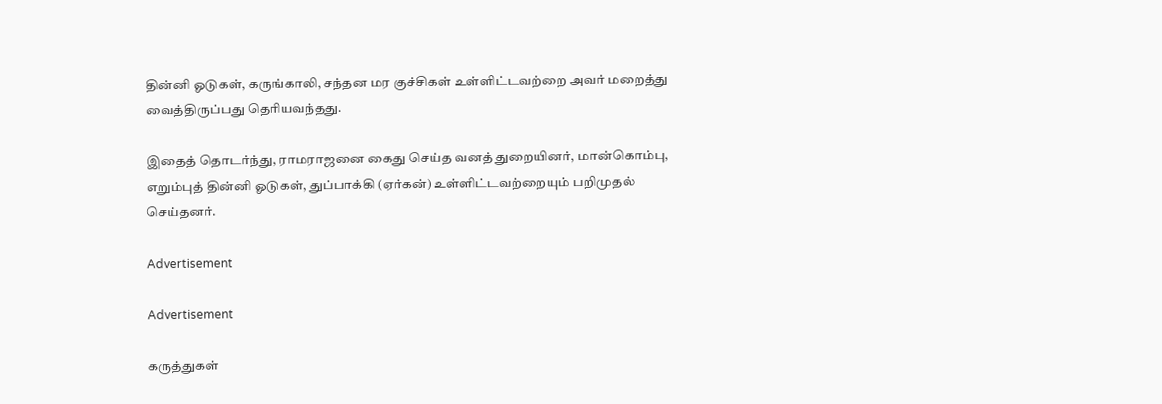தின்னி ஓடுகள், கருங்காலி, சந்தன மர குச்சிகள் உள்ளிட்டவற்றை அவர் மறைத்து வைத்திருப்பது தெரியவந்தது.

இதைத் தொடர்ந்து, ராமராஜனை கைது செய்த வனத் துறையினர், மான்கொம்பு, எறும்புத் தின்னி ஓடுகள், துப்பாக்கி (ஏர்கன்) உள்ளிட்டவற்றையும் பறிமுதல் செய்தனர்.

Advertisement

Advertisement

கருத்துகள்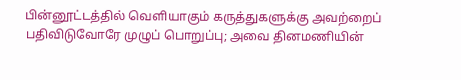பின்னூட்டத்தில் வெளியாகும் கருத்துகளுக்கு அவற்றைப் பதிவிடுவோரே முழுப் பொறுப்பு; அவை தினமணியின்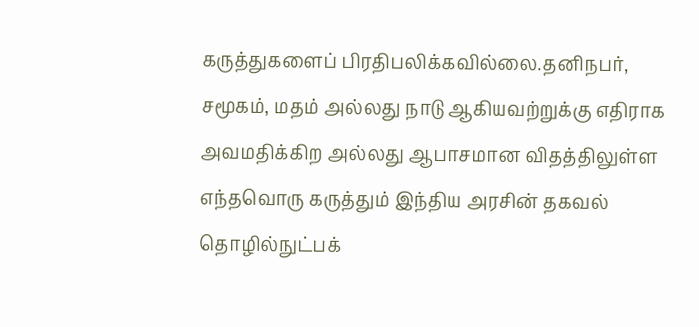கருத்துகளைப் பிரதிபலிக்கவில்லை.தனிநபர், சமூகம், மதம் அல்லது நாடு ஆகியவற்றுக்கு எதிராக அவமதிக்கிற அல்லது ஆபாசமான விதத்திலுள்ள எந்தவொரு கருத்தும் இந்திய அரசின் தகவல் தொழில்நுட்பக்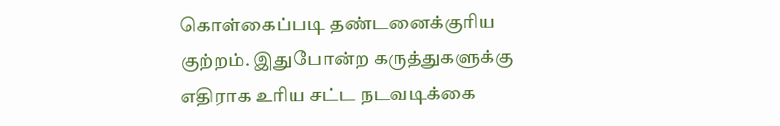கொள்கைப்படி தண்டனைக்குரிய குற்றம். இதுபோன்ற கருத்துகளுக்கு எதிராக உரிய சட்ட நடவடிக்கை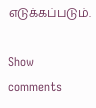எடுக்கப்படும்.

Show comments